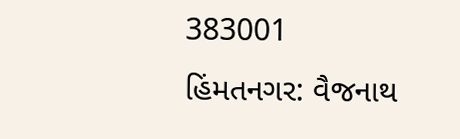383001
હિંમતનગર: વૈજનાથ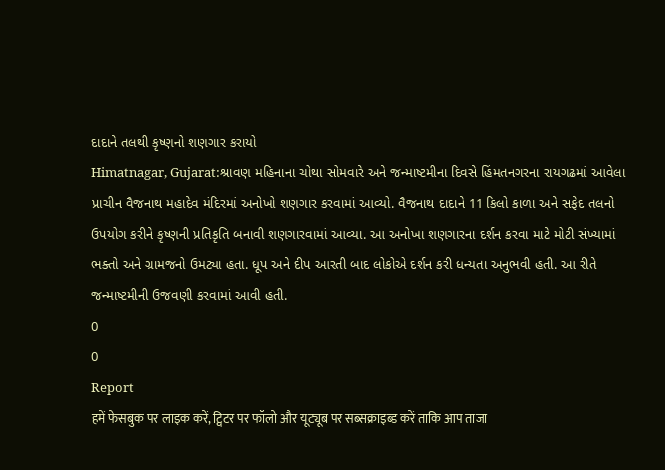દાદાને તલથી કૃષ્ણનો શણગાર કરાયો
Himatnagar, Gujarat:શ્રાવણ મહિનાના ચોથા સોમવારે અને જન્માષ્ટમીના દિવસે હિંમતનગરના રાયગઢમાં આવેલા પ્રાચીન વૈજનાથ મહાદેવ મંદિરમાં અનોખો શણગાર કરવામાં આવ્યો. વૈજનાથ દાદાને 11 કિલો કાળા અને સફેદ તલનો ઉપયોગ કરીને કૃષ્ણની પ્રતિકૃતિ બનાવી શણગારવામાં આવ્યા. આ અનોખા શણગારના દર્શન કરવા માટે મોટી સંખ્યામાં ભક્તો અને ગ્રામજનો ઉમટ્યા હતા. ધૂપ અને દીપ આરતી બાદ લોકોએ દર્શન કરી ધન્યતા અનુભવી હતી. આ રીતે જન્માષ્ટમીની ઉજવણી કરવામાં આવી હતી.
0
0
Report
हमें फेसबुक पर लाइक करें, ट्विटर पर फॉलो और यूट्यूब पर सब्सक्राइब्ड करें ताकि आप ताजा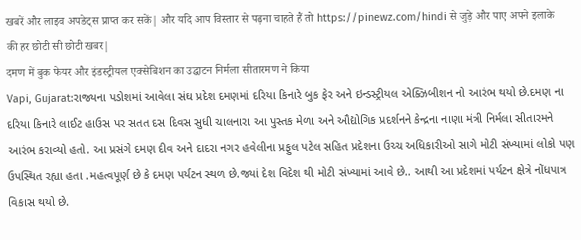खबरें और लाइव अपडेट्स प्राप्त कर सकें| और यदि आप विस्तार से पढ़ना चाहते हैं तो https://pinewz.com/hindi से जुड़े और पाए अपने इलाके की हर छोटी सी छोटी खबर|
दमण में बुक फेयर और इंडस्ट्रीयल एक्सेबिशन का उद्घाटन निर्मला सीतारमण ने किया
Vapi, Gujarat:રાજ્યના પડોશમાં આવેલા સંઘ પ્રદેશ દમણમાં દરિયા કિનારે બુક ફેર અને ઇન્ડસ્ટ્રીયલ એક્ઝિબીશન નો આરંભ થયો છે.દમણ ના દરિયા કિનારે લાઈટ હાઉસ પર સતત દસ દિવસ સુધી ચાલનારા આ પુસ્તક મેળા અને ઔદ્યોગિક પ્રદર્શનને કેન્દ્રના નાણા મંત્રી નિર્મલા સીતારમને આરંભ કરાવ્યો હતો. આ પ્રસંગે દમણ દીવ અને દાદરા નગર હવેલીના પ્રફુલ પટેલ સહિત પ્રદેશના ઉચ્ચ અધિકારીઓ સાગે મોટી સંખ્યામાં લોકો પણ ઉપસ્થિત રહ્યા હતા .મહત્વપૂર્ણ છે કે દમણ પર્યટન સ્થળ છે.જ્યાં દેશ વિદેશ થી મોટી સંખ્યામાં આવે છે.. આથી આ પ્રદેશમાં પર્યટન ક્ષેત્રે નોંધપાત્ર વિકાસ થયો છે.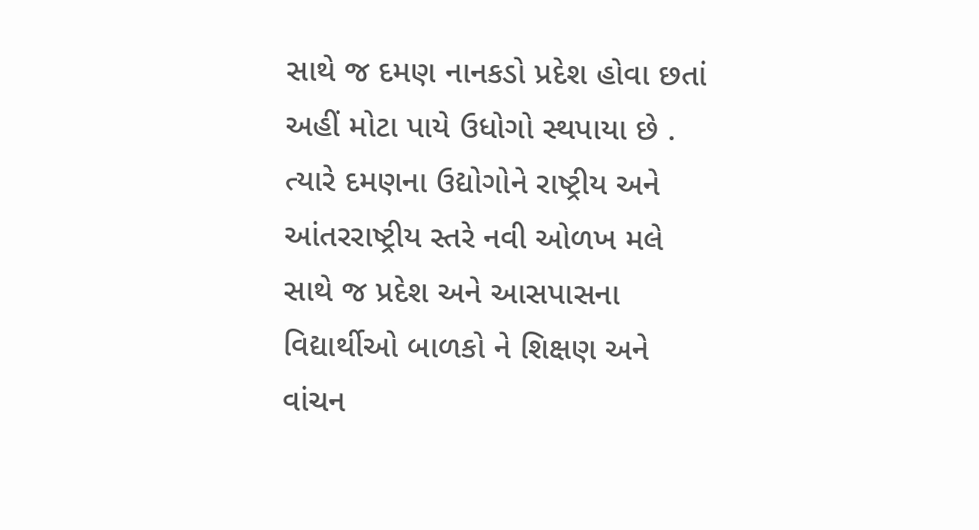સાથે જ દમણ નાનકડો પ્રદેશ હોવા છતાં અહીં મોટા પાયે ઉધોગો સ્થપાયા છે . ત્યારે દમણના ઉદ્યોગોને રાષ્ટ્રીય અને આંતરરાષ્ટ્રીય સ્તરે નવી ઓળખ મલે સાથે જ પ્રદેશ અને આસપાસના વિદ્યાર્થીઓ બાળકો ને શિક્ષણ અને વાંચન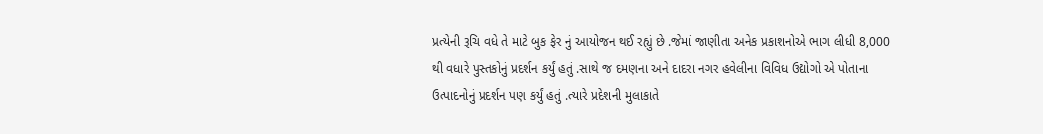પ્રત્યેની રૂચિ વધે તે માટે બુક ફેર નું આયોજન થઈ રહ્યું છે .જેમાં જાણીતા અનેક પ્રકાશનોએ ભાગ લીધી 8,000 થી વધારે પુસ્તકોનું પ્રદર્શન કર્યું હતું .સાથે જ દમણના અને દાદરા નગર હવેલીના વિવિધ ઉદ્યોગો એ પોતાના ઉત્પાદનોનું પ્રદર્શન પણ કર્યું હતું .ત્યારે પ્રદેશની મુલાકાતે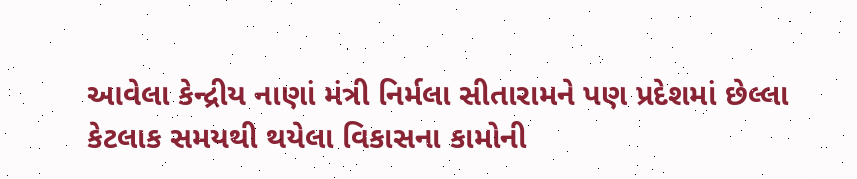આવેલા કેન્દ્રીય નાણાં મંત્રી નિર્મલા સીતારામને પણ પ્રદેશમાં છેલ્લા કેટલાક સમયથી થયેલા વિકાસના કામોની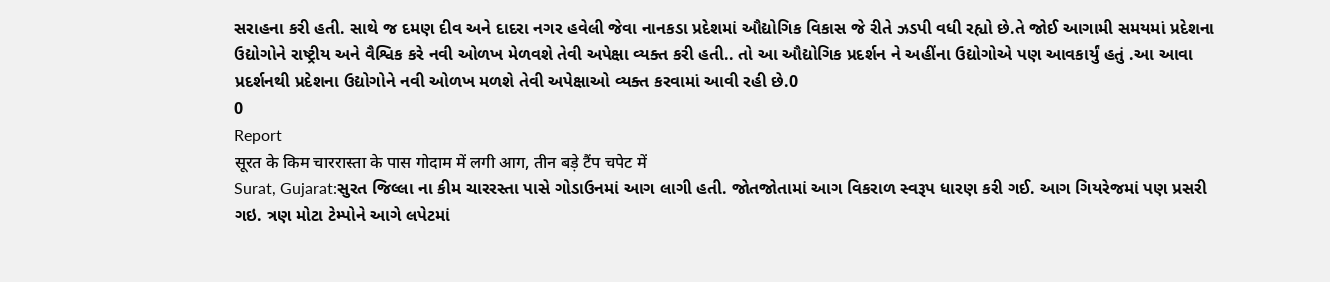સરાહના કરી હતી. સાથે જ દમણ દીવ અને દાદરા નગર હવેલી જેવા નાનકડા પ્રદેશમાં ઔદ્યોગિક વિકાસ જે રીતે ઝડપી વધી રહ્યો છે.તે જોઈ આગામી સમયમાં પ્રદેશના ઉદ્યોગોને રાષ્ટ્રીય અને વૈશ્વિક કરે નવી ઓળખ મેળવશે તેવી અપેક્ષા વ્યક્ત કરી હતી.. તો આ ઔદ્યોગિક પ્રદર્શન ને અહીંના ઉદ્યોગોએ પણ આવકાર્યું હતું .આ આવા પ્રદર્શનથી પ્રદેશના ઉદ્યોગોને નવી ઓળખ મળશે તેવી અપેક્ષાઓ વ્યક્ત કરવામાં આવી રહી છે.0
0
Report
सूरत के किम चाररास्ता के पास गोदाम में लगी आग, तीन बड़े टैंप चपेट में
Surat, Gujarat:સુરત જિલ્લા ના કીમ ચારરસ્તા પાસે ગોડાઉનમાં આગ લાગી હતી. જોતજોતામાં આગ વિકરાળ સ્વરૂપ ધારણ કરી ગઈ. આગ ગિયરેજમાં પણ પ્રસરી ગઇ. ત્રણ મોટા ટેમ્પોને આગે લપેટમાં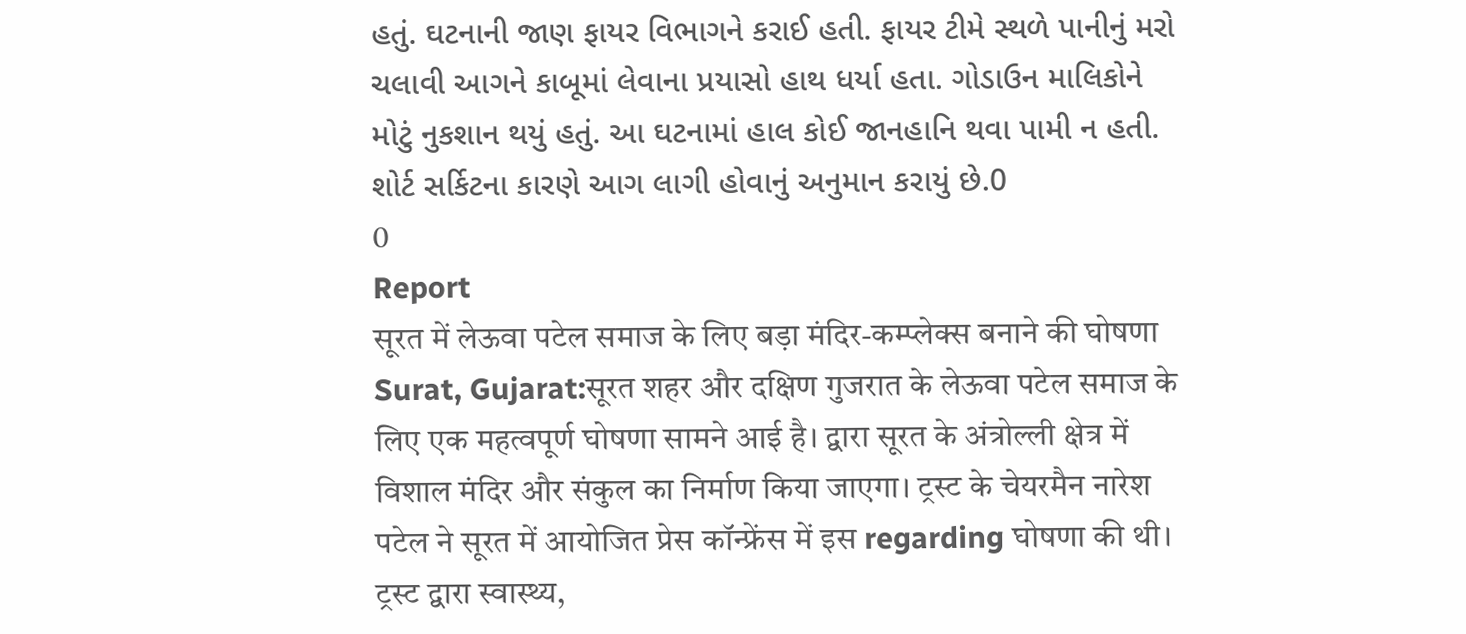હતું. ઘટનાની જાણ ફાયર વિભાગને કરાઈ હતી. ફાયર ટીમે સ્થળે પાનીનું મરો ચલાવી આગને કાબૂમાં લેવાના પ્રયાસો હાથ ધર્યા હતા. ગોડાઉન માલિકોને મોટું નુકશાન થયું હતું. આ ઘટનામાં હાલ કોઈ જાનહાનિ થવા પામી ન હતી. શોર્ટ સર્કિટના કારણે આગ લાગી હોવાનું અનુમાન કરાયું છે.0
0
Report
सूरत में लेऊवा पटेल समाज के लिए बड़ा मंदिर-कम्प्लेक्स बनाने की घोषणा
Surat, Gujarat:सूरत शहर और दक्षिण गुजरात के लेऊवा पटेल समाज के लिए एक महत्वपूर्ण घोषणा सामने आई है। द्वारा सूरत के अंत्रोल्ली क्षेत्र में विशाल मंदिर और संकुल का निर्माण किया जाएगा। ट्रस्ट के चेयरमैन नारेश पटेल ने सूरत में आयोजित प्रेस कॉन्फ्रेंस में इस regarding घोषणा की थी। ट्रस्ट द्वारा स्वास्थ्य,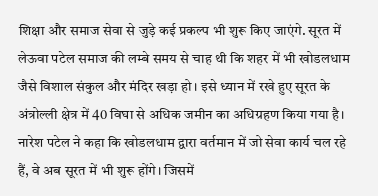शिक्षा और समाज सेवा से जुड़े कई प्रकल्प भी शुरू किए जाएंगे. सूरत में लेऊवा पटेल समाज की लम्बे समय से चाह थी कि शहर में भी खोडलधाम जैसे विशाल संकुल और मंदिर खड़ा हो। इसे ध्यान में रखे हुए सूरत के अंत्रोल्ली क्षेत्र में 40 विघा से अधिक जमीन का अधिग्रहण किया गया है। नारेश पटेल ने कहा कि खोडलधाम द्वारा वर्तमान में जो सेवा कार्य चल रहे हैं, वे अब सूरत में भी शुरू होंगे। जिसमें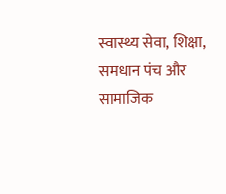स्वास्थ्य सेवा, शिक्षा, समधान पंच और सामाजिक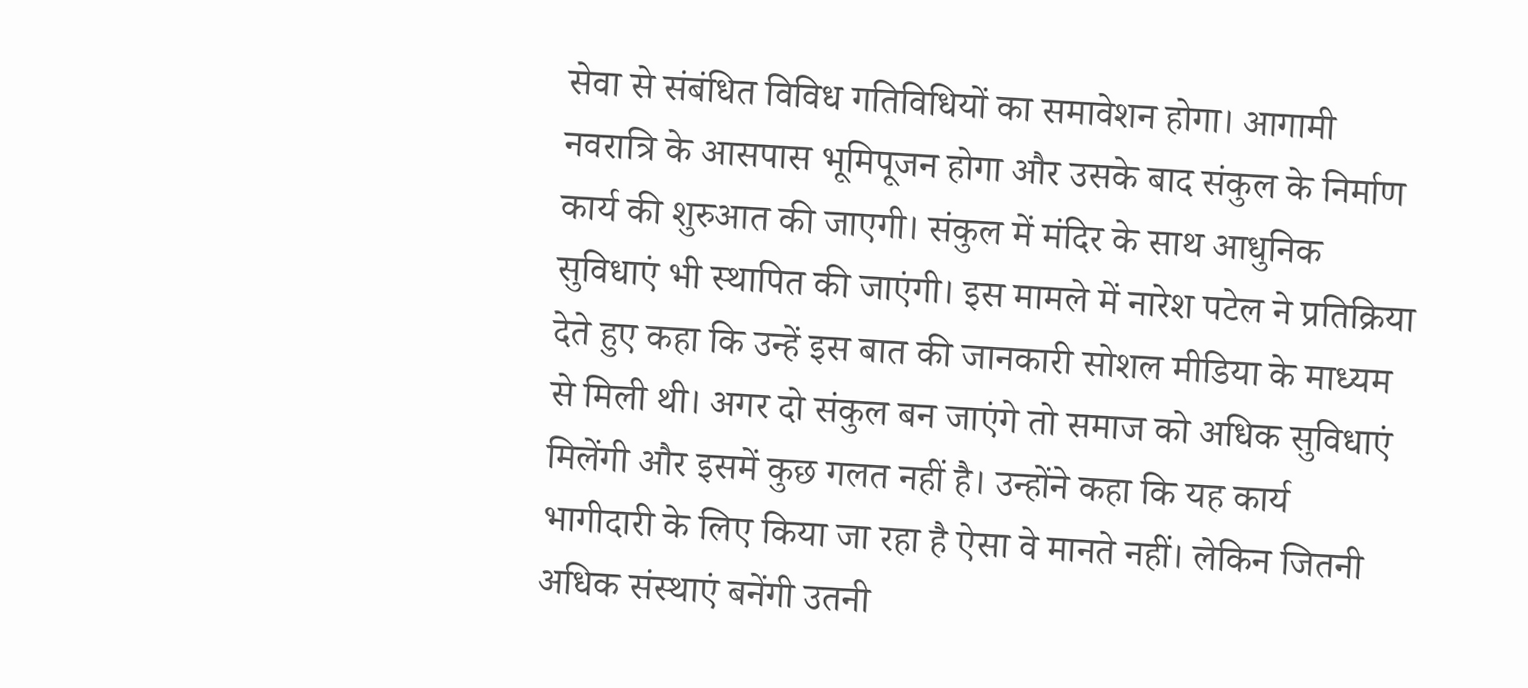सेवा से संबंधित विविध गतिविधियों का समावेशन होगा। आगामी नवरात्रि के आसपास भूमिपूजन होगा और उसके बाद संकुल के निर्माण कार्य की शुरुआत की जाएगी। संकुल में मंदिर के साथ आधुनिक सुविधाएं भी स्थापित की जाएंगी। इस मामले में नारेश पटेल ने प्रतिक्रिया देते हुए कहा कि उन्हें इस बात की जानकारी सोशल मीडिया के माध्यम से मिली थी। अगर दो संकुल बन जाएंगे तो समाज को अधिक सुविधाएं मिलेंगी और इसमें कुछ गलत नहीं है। उन्होंने कहा कि यह कार्य भागीदारी के लिए किया जा रहा है ऐसा वे मानते नहीं। लेकिन जितनी अधिक संस्थाएं बनेंगी उतनी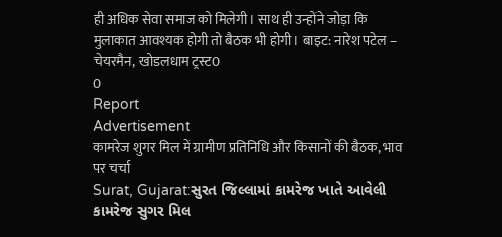ही अधिक सेवा समाज को मिलेगी। साथ ही उन्होंने जोड़ा कि मुलाकात आवश्यक होगी तो बैठक भी होगी। बाइट: नारेश पटेल – चेयरमैन, खोडलधाम ट्रस्ट0
0
Report
Advertisement
कामरेज शुगर मिल में ग्रामीण प्रतिनिधि और किसानों की बैठक, भाव पर चर्चा
Surat, Gujarat:સુરત જિલ્લામાં કામરેજ ખાતે આવેલી કામરેજ સુગર મિલ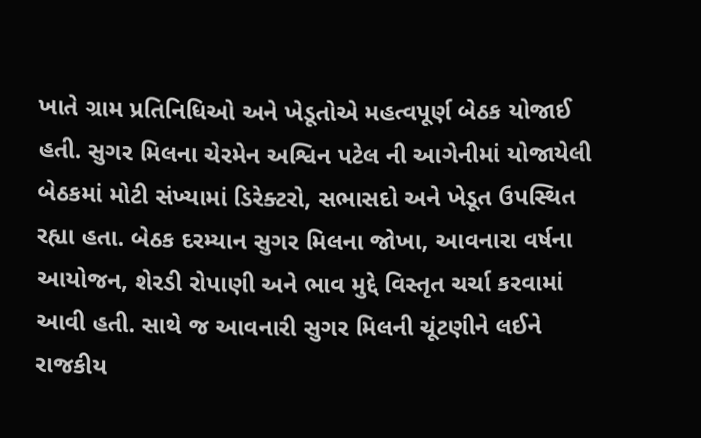ખાતે ગ્રામ પ્રતિનિધિઓ અને ખેડૂતોએ મહત્વપૂર્ણ બેઠક યોજાઈ હતી. સુગર મિલના ચેરમેન અશ્વિન પટેલ ની આગેનીમાં યોજાયેલી બેઠકમાં મોટી સંખ્યામાં ડિરેક્ટરો, સભાસદો અને ખેડૂત ઉપસ્થિત રહ્યા હતા. બેઠક દરમ્યાન સુગર મિલના જોખા, આવનારા વર્ષના આયોજન, શેરડી રોપાણી અને ભાવ મુદ્દે વિસ્તૃત ચર્ચા કરવામાં આવી હતી. સાથે જ આવનારી સુગર મિલની ચૂંટણીને લઈને રાજકીય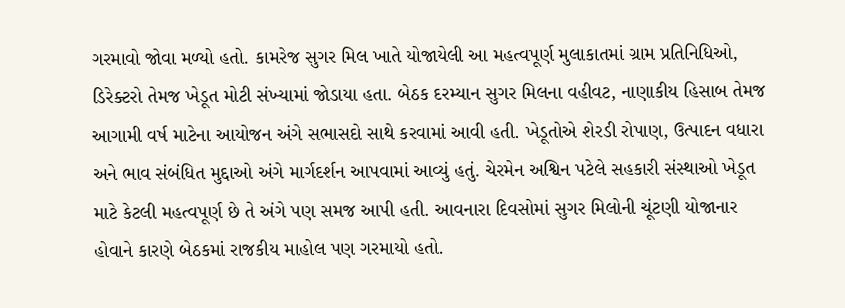ગરમાવો જોવા મળ્યો હતો. કામરેજ સુગર મિલ ખાતે યોજાયેલી આ મહત્વપૂર્ણ મુલાકાતમાં ગ્રામ પ્રતિનિધિઓ, ડિરેક્ટરો તેમજ ખેડૂત મોટી સંખ્યામાં જોડાયા હતા. બેઠક દરમ્યાન સુગર મિલના વહીવટ, નાણાકીય હિસાબ તેમજ આગામી વર્ષ માટેના આયોજન અંગે સભાસદો સાથે કરવામાં આવી હતી. ખેડૂતોએ શેરડી રોપાણ, ઉત્પાદન વધારા અને ભાવ સંબંધિત મુદ્દાઓ અંગે માર્ગદર્શન આપવામાં આવ્યું હતું. ચેરમેન અશ્વિન પટેલે સહકારી સંસ્થાઓ ખેડૂત માટે કેટલી મહત્વપૂર્ણ છે તે અંગે પણ સમજ આપી હતી. આવનારા દિવસોમાં સુગર મિલોની ચૂંટણી યોજાનાર હોવાને કારણે બેઠકમાં રાજકીય માહોલ પણ ગરમાયો હતો.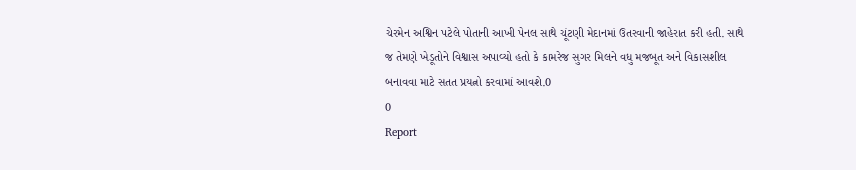ચેરમેન અશ્વિન પટેલે પોતાની આખી પેનલ સાથે ચૂંટણી મેદાનમાં ઉતરવાની જાહેરાત કરી હતી. સાથે જ તેમણે ખેડૂતોને વિશ્વાસ અપાવ્યો હતો કે કામરેજ સુગર મિલને વધુ મજબૂત અને વિકાસશીલ બનાવવા માટે સતત પ્રયત્નો કરવામાં આવશે.0
0
Report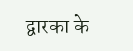द्वारका के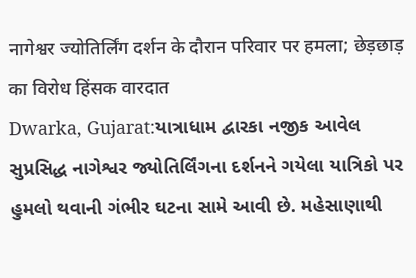नागेश्वर ज्योतिर्लिंग दर्शन के दौरान परिवार पर हमला; छेड़छाड़ का विरोध हिंसक वारदात
Dwarka, Gujarat:યાત્રાધામ દ્વારકા નજીક આવેલ સુપ્રસિદ્ધ નાગેશ્વર જ્યોતિર્લિંગના દર્શનને ગયેલા યાત્રિકો પર હુમલો થવાની ગંભીર ઘટના સામે આવી છે. મહેસાણાથી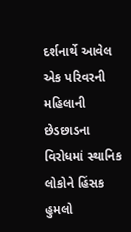દર્શનાર્થે આવેલ એક પરિવરની મહિલાની છેડછાડના વિરોધમાં સ્થાનિક લોકોને હિંસક હુમલો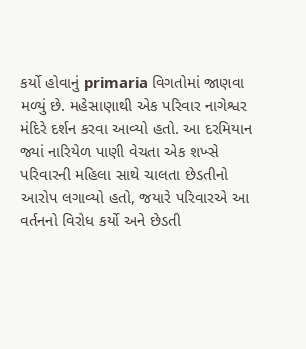કર્યો હોવાનું primaria વિગતોમાં જાણવા મળ્યું છે. મહેસાણાથી એક પરિવાર નાગેશ્વર મંદિરે દર્શન કરવા આવ્યો હતો. આ દરમિયાન જ્યાં નારિયેળ પાણી વેચતા એક શખ્સે પરિવારની મહિલા સાથે ચાલતા છેડતીનો આરોપ લગાવ્યો હતો, જયારે પરિવારએ આ વર્તનનો વિરોધ કર્યો અને છેડતી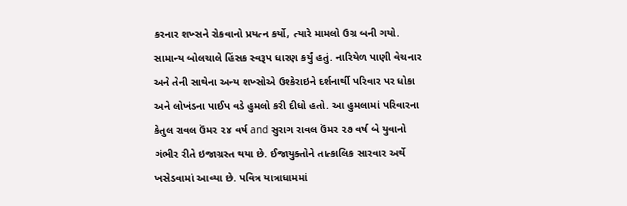કરનાર શખ્સને રોકવાનો પ્રયત્ન કર્યો, ત્યારે મામલો ઉગ્ર બની ગયો. સામાન્ય બોલચાલે હિંસક સ્વરૂપ ધારણ કર્યું હતું. નારિયેળ પાણી વેચનાર અને તેની સાથેના અન્ય શખ્સોએ ઉશ્કેરાઇને દર્શનાર્થી પરિવાર પર ધોકા અને લોખંડના પાઈપ વડે હુમલો કરી દીધો હતો. આ હુમલામાં પરિવારના કેતુલ રાવલ ઉંમર ૨૪ વર્ષ and સુરાગ રાવલ ઉંમર ૨૭ વર્ષ બે યુવાનો ગંભીર રીતે ઇજાગ્રસ્ત થયા છે. ઈજાયુક્તોને તાત્કાલિક સારવાર અર્થે ખસેડવામાં આવ્યા છે. પવિત્ર યાત્રાધામમાં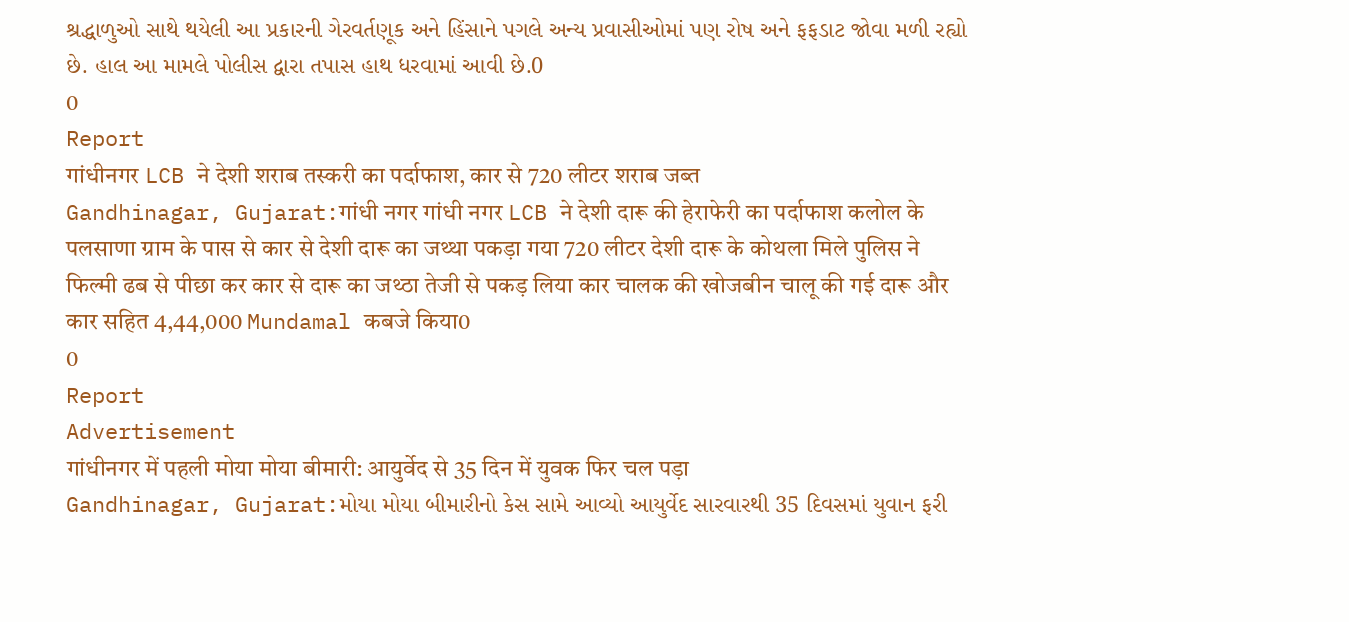શ્રદ્ધાળુઓ સાથે થયેલી આ પ્રકારની ગેરવર્તણૂક અને હિંસાને પગલે અન્ય પ્રવાસીઓમાં પણ રોષ અને ફફડાટ જોવા મળી રહ્યો છે. હાલ આ મામલે પોલીસ દ્વારા તપાસ હાથ ધરવામાં આવી છે.0
0
Report
गांधीनगर LCB ने देशी शराब तस्करी का पर्दाफाश, कार से 720 लीटर शराब जब्त
Gandhinagar, Gujarat:गांधी नगर गांधी नगर LCB ने देशी दारू की हेराफेरी का पर्दाफाश कलोल के पलसाणा ग्राम के पास से कार से देशी दारू का जथ्था पकड़ा गया 720 लीटर देशी दारू के कोथला मिले पुलिस ने फिल्मी ढब से पीछा कर कार से दारू का जथ्ठा तेजी से पकड़ लिया कार चालक की खोजबीन चालू की गई दारू और कार सहित 4,44,000 Mundamal कबजे किया0
0
Report
Advertisement
गांधीनगर में पहली मोया मोया बीमारी: आयुर्वेद से 35 दिन में युवक फिर चल पड़ा
Gandhinagar, Gujarat:મોયા મોયા બીમારીનો કેસ સામે આવ્યો આયુર્વેદ સારવારથી 35 દિવસમાં યુવાન ફરી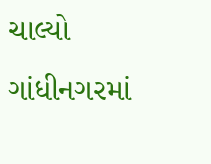ચાલ્યો ગાંધીનગરમાં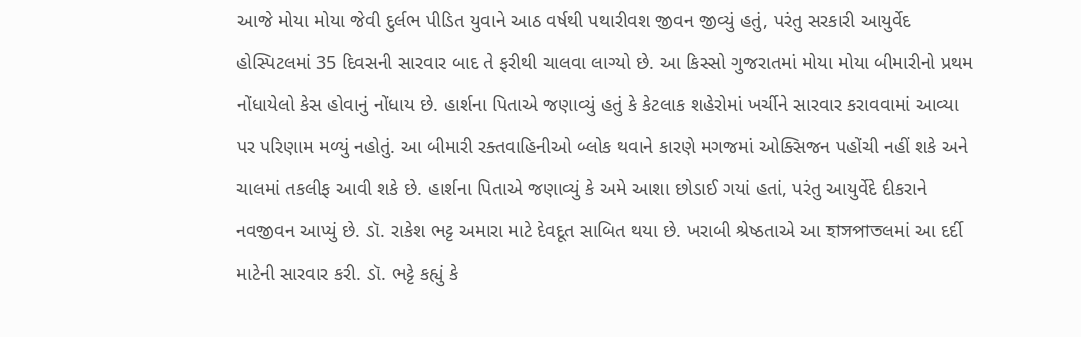આજે મોયા મોયા જેવી દુર્લભ પીડિત યુવાને આઠ વર્ષથી પથારીવશ જીવન જીવ્યું હતું, પરંતુ સરકારી આયુર્વેદ હોસ્પિટલમાં 35 દિવસની સારવાર બાદ તે ફરીથી ચાલવા લાગ્યો છે. આ કિસ્સો ગુજરાતમાં મોયા મોયા બીમારીનો પ્રથમ નોંધાયેલો કેસ હોવાનું નોંધાય છે. હાર્શના પિતાએ જણાવ્યું હતું કે કેટલાક શહેરોમાં ખર્ચીને સારવાર કરાવવામાં આવ્યા પર પરિણામ મળ્યું નહોતું. આ બીમારી રક્તવાહિનીઓ બ્લોક થવાને કારણે મગજમાં ઓક્સિજન પહોંચી નહીં શકે અને ચાલમાં તકલીફ આવી શકે છે. હાર્શના પિતાએ જણાવ્યું કે અમે આશા છોડાઈ ગયાં હતાં, પરંતુ આયુર્વેદે દીકરાને નવજીવન આપ્યું છે. ડૉ. રાકેશ ભટ્ટ અમારા માટે દેવદૂત સાબિત થયા છે. ખરાબી શ્રેષ્ઠતાએ આ হাসপাতલમાં આ દર્દી માટેની સારવાર કરી. ડૉ. ભટ્ટે કહ્યું કે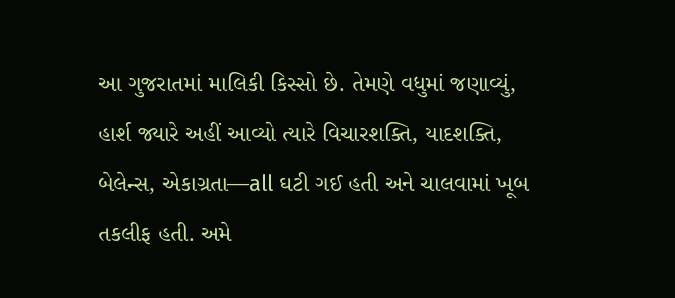આ ગુજરાતમાં માલિકી કિસ્સો છે. તેમણે વધુમાં જણાવ્યું, હાર્શ જ્યારે અહીં આવ્યો ત્યારે વિચારશક્તિ, યાદશક્તિ, બેલેન્સ, એકાગ્રતા—all ઘટી ગઈ હતી અને ચાલવામાં ખૂબ તકલીફ હતી. અમે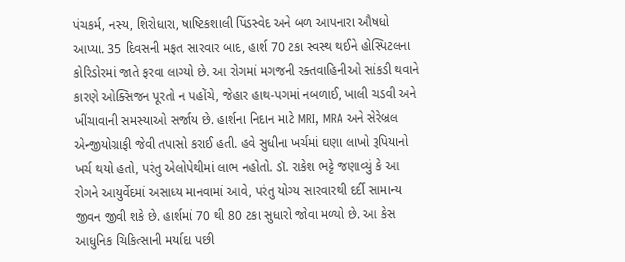પંચકર્મ, નસ્ય, શિરોધારા, ષાષ્ટિકશાલી પિંડસ્વેદ અને બળ આપનારા ઔષધો આપ્યા. 35 દિવસની મફત સારવાર બાદ, હાર્શ 70 ટકા સ્વસ્થ થઈને હોસ્પિટલના કોરિડોરમાં જાતે ફરવા લાગ્યો છે. આ રોગમાં મગજની રક્તવાહિનીઓ સાંકડી થવાને કારણે ઓક્સિજન પૂરતો ન પહોંચે, જેહાર હાથ-પગમાં નબળાઈ, ખાલી ચડવી અને ખીંચાવાની સમસ્યાઓ સર્જાય છે. હાર્શના નિદાન માટે MRI, MRA અને સેરેબ્રલ એન્જીયોગ્રાફી જેવી તપાસો કરાઈ હતી. હવે સુધીના ખર્ચમાં ઘણા લાખો રૂપિયાનો ખર્ચ થયો હતો, પરંતુ એલોપેથીમાં લાભ નહોતો. ડૉ. રાકેશ ભટ્ટે જણાવ્યું કે આ રોગને આયુર્વેદમાં અસાધ્ય માનવામાં આવે, પરંતુ યોગ્ય સારવારથી દર્દી સામાન્ય જીવન જીવી શકે છે. હાર્શમાં 70 થી 80 ટકા સુધારો જોવા મળ્યો છે. આ કેસ આધુનિક ચિકિત્સાની મર્યાદા પછી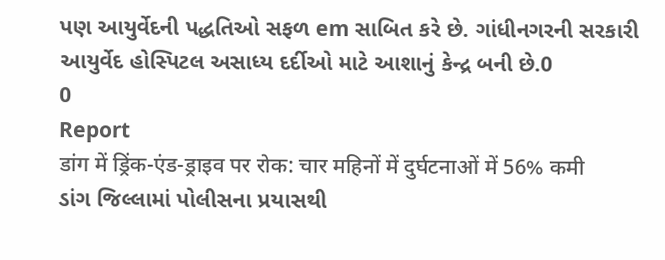પણ આયુર્વેદની પદ્ધતિઓ સફળ em સાબિત કરે છે. ગાંધીનગરની સરકારી આયુર્વેદ હોસ્પિટલ અસાધ્ય દર્દીઓ માટે આશાનું કેન્દ્ર બની છે.0
0
Report
डांग में ड्रिंक-एंड-ड्राइव पर रोक: चार महिनों में दुर्घटनाओं में 56% कमी
ડાંગ જિલ્લામાં પોલીસના પ્રયાસથી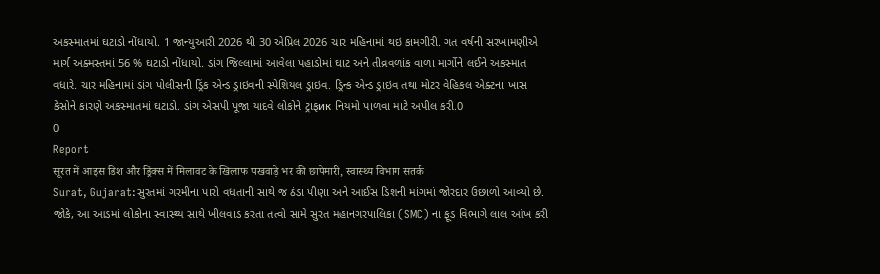અકસ્માતમાં ઘટાડો નોંધાયો. 1 જાન્યુઆરી 2026 થી 30 એપ્રિલ 2026 ચાર મહિનામાં થઇ કામગીરી. ગત વર્ષની સરખામણીએ માર્ગ અક્મસ્તમાં 56 % ઘટાડો નોંધાયો. ડાંગ જિલ્લામાં આવેલા પહાડોમાં ઘાટ અને તીવ્રવળાંક વાળા માર્ગોને લઈને અકસ્માત વધારે. ચાર મહિનામાં ડાંગ પોલીસની ડ્રિંક એન્ડ ડ્રાઇવની સ્પેશિયલ ડ્રાઇવ. ડ્રિન્ક એન્ડ ડ્રાઇવ તથા મોટર વેહિકલ એક્ટના ખાસ કેસોને કારણે અકસ્માતમાં ઘટાડો. ડાંગ એસપી પૂજા યાદવે લોકોને ટ્રાફик નિયમો પાળવા માટે અપીલ કરી.0
0
Report
सूरत में आइस डिश और ड्रिंक्स में मिलावट के खिलाफ पखवाड़े भर की छापेमारी, स्वास्थ्य विभाग सतर्क
Surat, Gujarat:સુરતમાં ગરમીના પારો વધતાની સાથે જ ઠંડા પીણા અને આઈસ ડિશની માંગમાં જોરદાર ઉછાળો આવ્યો છે. જોકે, આ આડમાં લોકોના સ્વાસ્થ્ય સાથે ખીલવાડ કરતા તત્વો સામે સુરત મહાનગરપાલિકા (SMC) ના ફૂડ વિભાગે લાલ આંખ કરી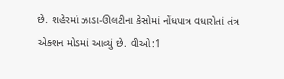છે. શહેરમાં ઝાડા-ઊલટીના કેસોમાં નોંધપાત્ર વધારોતાં તંત્ર એક્શન મોડમાં આવ્યું છે. વીઓ:1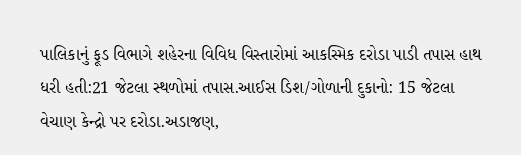પાલિકાનું ફૂડ વિભાગે શહેરના વિવિધ વિસ્તારોમાં આકસ્મિક દરોડા પાડી તપાસ હાથ ધરી હતી:21 જેટલા સ્થળોમાં તપાસ.આઈસ ડિશ/ગોળાની દુકાનો: 15 જેટલા વેચાણ કેન્દ્રો પર દરોડા.અડાજણ,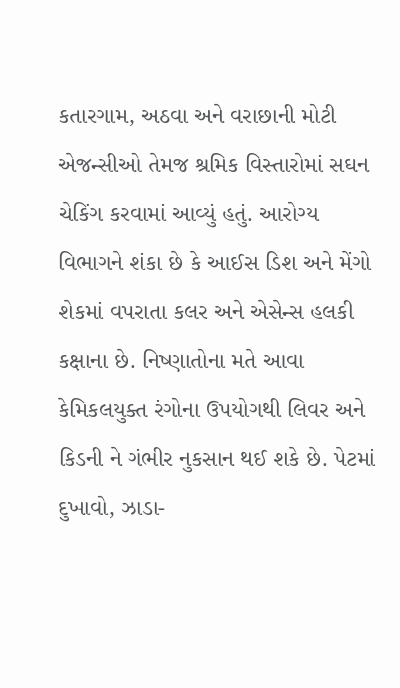કતારગામ, અઠવા અને વરાછાની મોટી એજન્સીઓ તેમજ શ્રમિક વિસ્તારોમાં સઘન ચેકિંગ કરવામાં આવ્યું હતું. આરોગ્ય વિભાગને શંકા છે કે આઈસ ડિશ અને મેંગો શેકમાં વપરાતા કલર અને એસેન્સ હલકી કક્ષાના છે. નિષ્ણાતોના મતે આવા કેમિકલયુક્ત રંગોના ઉપયોગથી લિવર અને કિડની ને ગંભીર નુકસાન થઈ શકે છે. પેટમાં દુખાવો, ઝાડા-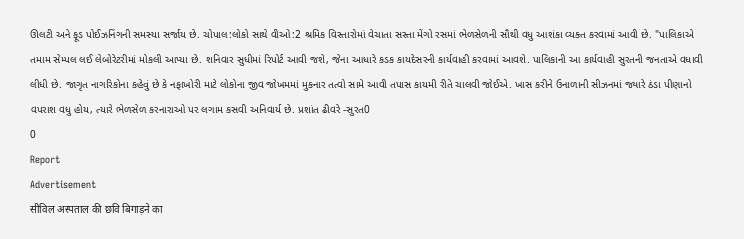ઊલટી અને ફૂડ પોઈઝનિંગની સમસ્યા સર્જાય છે. ચોપાલ:લોકો સાથે વીઓ:2 શ્રમિક વિસ્તારોમાં વેચાતા સસ્તા મેંગો રસમાં ભેળસેળની સૌથી વધુ આશંકા વ્યક્ત કરવામાં આવી છે. "પાલિકાએ તમામ સેમ્પલ લઈ લેબોરેટરીમાં મોકલી આપ્યા છે. શનિવાર સુધીમાં રિપોર્ટ આવી જશે, જેના આધારે કડક કાયદેસરની કાર્યવાહી કરવામાં આવશે. પાલિકાની આ કાર્યવાહી સુરતની જનતાએ વધાવી લીધી છે. જાગૃત નાગરિકોના કહેવું છે કે નફાખોરી માટે લોકોના જીવ જોખમમાં મુકનાર તત્વો સામે આવી તપાસ કાયમી રીતે ચાલવી જોઈએ. ખાસ કરીને ઉનાળાની સીઝનમાં જ્યારે ઠંડા પીણાનો વપરાશ વધુ હોય, ત્યારે ભેળસેળ કરનારાઓ પર લગામ કસવી અનિવાર્ય છે. પ્રશાંત ઢીવરે -સુરત0
0
Report
Advertisement
सीविल अस्पताल की छवि बिगाड़ने का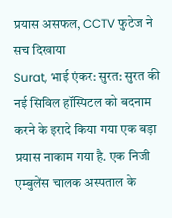प्रयास असफल, CCTV फुटेज ने सच दिखाया
Surat, भाई एंकर: सुरत: सुरत की नई सिविल हॉस्पिटल को बदनाम करने के इरादे किया गया एक बड़ा प्रयास नाकाम गया है. एक निजी एम्बुलेंस चालक अस्पताल के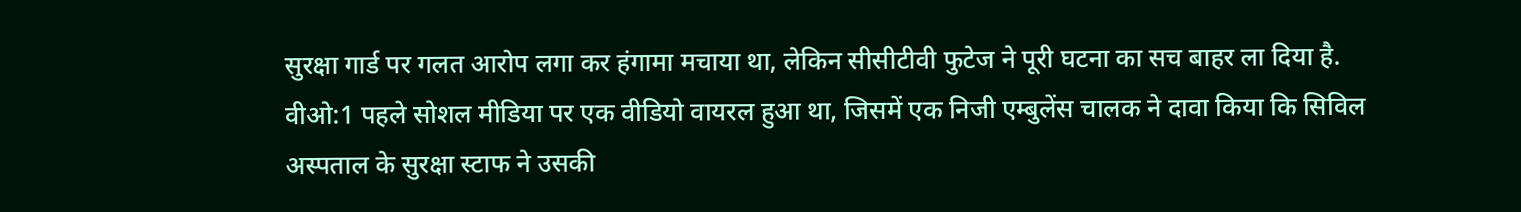सुरक्षा गार्ड पर गलत आरोप लगा कर हंगामा मचाया था, लेकिन सीसीटीवी फुटेज ने पूरी घटना का सच बाहर ला दिया है. वीओ:1 पहले सोशल मीडिया पर एक वीडियो वायरल हुआ था, जिसमें एक निजी एम्बुलेंस चालक ने दावा किया कि सिविल अस्पताल के सुरक्षा स्टाफ ने उसकी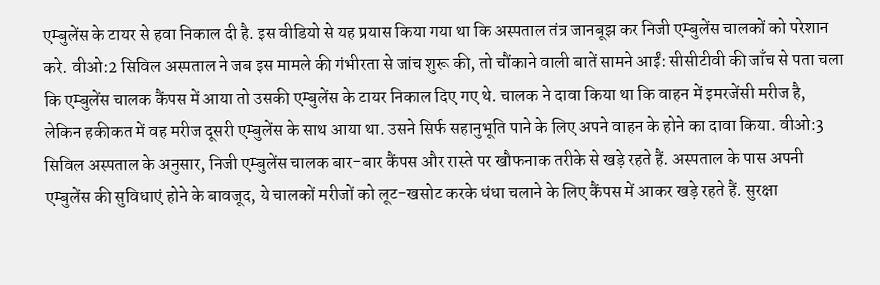एम्बुलेंस के टायर से हवा निकाल दी है. इस वीडियो से यह प्रयास किया गया था कि अस्पताल तंत्र जानबूझ कर निजी एम्बुलेंस चालकों को परेशान करे. वीओ:2 सिविल अस्पताल ने जब इस मामले की गंभीरता से जांच शुरू की, तो चौंकाने वाली बातें सामने आईं: सीसीटीवी की जाँच से पता चला कि एम्बुलेंस चालक कैंपस में आया तो उसकी एम्बुलेंस के टायर निकाल दिए गए थे. चालक ने दावा किया था कि वाहन में इमरजेंसी मरीज है, लेकिन हकीकत में वह मरीज दूसरी एम्बुलेंस के साथ आया था. उसने सिर्फ सहानुभूति पाने के लिए अपने वाहन के होने का दावा किया. वीओ:3 सिविल अस्पताल के अनुसार, निजी एम्बुलेंस चालक बार-बार कैंपस और रास्ते पर खौफनाक तरीके से खड़े रहते हैं. अस्पताल के पास अपनी एम्बुलेंस की सुविधाएं होने के बावजूद, ये चालकों मरीजों को लूट-खसोट करके धंधा चलाने के लिए कैंपस में आकर खड़े रहते हैं. सुरक्षा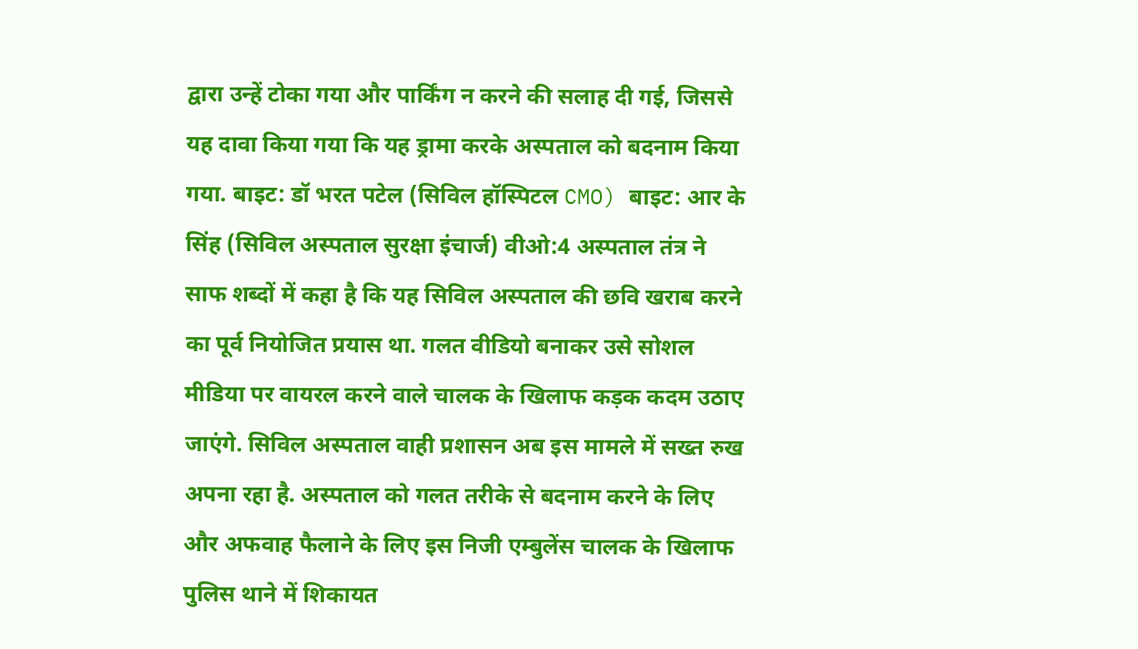द्वारा उन्हें टोका गया और पार्किंग न करने की सलाह दी गई, जिससे यह दावा किया गया कि यह ड्रामा करके अस्पताल को बदनाम किया गया. बाइट: डॉ भरत पटेल (सिविल हॉस्पिटल CMO) बाइट: आर के सिंह (सिविल अस्पताल सुरक्षा इंचार्ज) वीओ:4 अस्पताल तंत्र ने साफ शब्दों में कहा है कि यह सिविल अस्पताल की छवि खराब करने का पूर्व नियोजित प्रयास था. गलत वीडियो बनाकर उसे सोशल मीडिया पर वायरल करने वाले चालक के खिलाफ कड़क कदम उठाए जाएंगे. सिविल अस्पताल वाही प्रशासन अब इस मामले में सख्त रुख अपना रहा है. अस्पताल को गलत तरीके से बदनाम करने के लिए और अफवाह फैलाने के लिए इस निजी एम्बुलेंस चालक के खिलाफ पुलिस थाने में शिकायत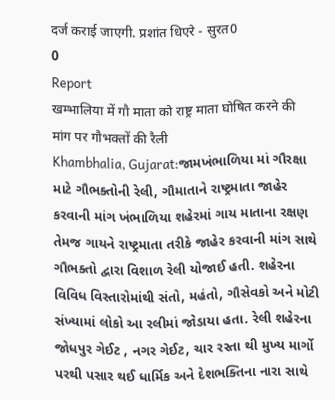दर्ज कराई जाएगी. प्रशांत धिएरे - सुरत0
0
Report
खम्भालिया में गौ माता को राष्ट्र माता घोषित करने की मांग पर गौभक्तों की रैली
Khambhalia, Gujarat:જામખંભાળિયા માં ગૌરક્ષા માટે ગૌભક્તોની રેલી, ગૌમાતાને રાષ્ટ્રમાતા જાહેર કરવાની માંગ ખંભાળિયા શહેરમાં ગાય માતાના રક્ષણ તેમજ ગાયને રાષ્ટ્રમાતા તરીકે જાહેર કરવાની માંગ સાથે ગૌભક્તો દ્વારા વિશાળ રેલી યોજાઈ હતી. શહેરના વિવિધ વિસ્તારોમાંથી સંતો, મહંતો, ગૌસેવકો અને મોટી સંખ્યામાં લોકો આ રલીમાં જોડાયા હતા. રેલી શહેરના જોધપુર ગેઈટ , નગર ગેઈટ, ચાર રસ્તા થી મુખ્ય માર્ગો પરથી પસાર થઈ ધાર્મિક અને દેશભક્તિના નારા સાથે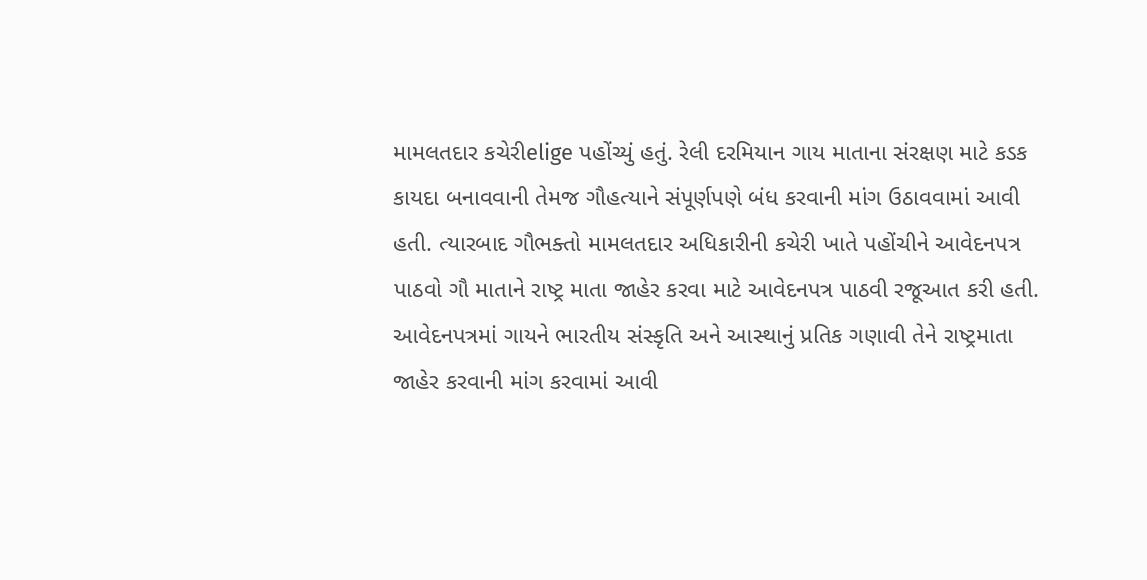મામલતદાર કચેરીelige પહોંચ્યું હતું. રેલી દરમિયાન ગાય માતાના સંરક્ષણ માટે કડક કાયદા બનાવવાની તેમજ ગૌહત્યાને સંપૂર્ણપણે બંધ કરવાની માંગ ઉઠાવવામાં આવી હતી. ત્યારબાદ ગૌભક્તો મામલતદાર અધિકારીની કચેરી ખાતે પહોંચીને આવેદનપત્ર પાઠવો ગૌ માતાને રાષ્ટ્ર માતા જાહેર કરવા માટે આવેદનપત્ર પાઠવી રજૂઆત કરી હતી. આવેદનપત્રમાં ગાયને ભારતીય સંસ્કૃતિ અને આસ્થાનું પ્રતિક ગણાવી તેને રાષ્ટ્રમાતા જાહેર કરવાની માંગ કરવામાં આવી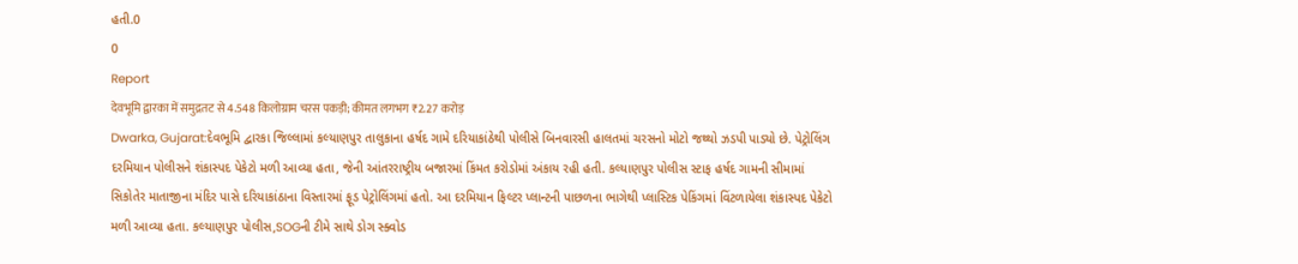હતી.0
0
Report
देवभूमि द्वारका में समुद्रतट से 4.548 किलोग्राम चरस पकड़ी; कीमत लगभग ₹2.27 करोड़
Dwarka, Gujarat:દેવભૂમિ દ્વારકા જિલ્લામાં કલ્યાણપુર તાલુકાના હર્ષદ ગામે દરિયાકાંઠેથી પોલીસે બિનવારસી હાલતમાં ચરસનો મોટો જથ્થો ઝડપી પાડ્યો છે. પેટ્રોલિંગ દરમિયાન પોલીસને શંકાસ્પદ પેકેટો મળી આવ્યા હતા, જેની આંતરરાષ્ટ્રીય બજારમાં કિંમત કરોડોમાં અંકાય રહી હતી. કલ્યાણપુર પોલીસ સ્ટાફ હર્ષદ ગામની સીમામાં સિકોતેર માતાજીના મંદિર પાસે દરિયાકાંઠાના વિસ્તારમાં ફૂડ પેટ્રોલિંગમાં હતો. આ દરમિયાન ફિલ્ટર પ્લાન્ટની પાછળના ભાગેથી પ્લાસ્ટિક પેકિંગમાં વિંટળાયેલા શંકાસ્પદ પેકેટો મળી આવ્યા હતા. કલ્યાણપુર પોલીસ,SOGની ટીમે સાથે ડોગ સ્ક્વોડ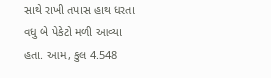સાથે રાખી તપાસ હાથ ધરતા વધુ બે પેકેટો મળી આવ્યા હતા. આમ, કુલ 4.548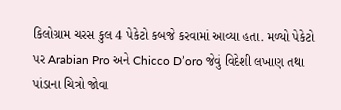કિલોગ્રામ ચરસ કુલ 4 પેકેટો કબજે કરવામાં આવ્યા હતા. મળ્યો પેકેટો પર Arabian Pro અને Chicco D’oro જેવું વિદેશી લખાણ તથા પાંડાના ચિત્રો જોવા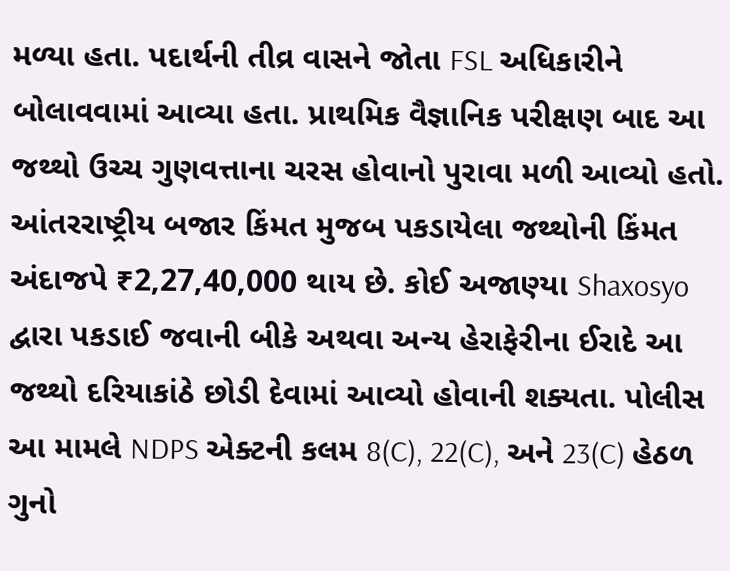મળ્યા હતા. પદાર્થની તીવ્ર વાસને જોતા FSL અધિકારીને બોલાવવામાં આવ્યા હતા. પ્રાથમિક વૈજ્ઞાનિક પરીક્ષણ બાદ આ જથ્થો ઉચ્ચ ગુણવત્તાના ચરસ હોવાનો પુરાવા મળી આવ્યો હતો. આંતરરાષ્ટ્રીય બજાર કિંમત મુજબ પકડાયેલા જથ્થોની કિંમત અંદાજપે ₹2,27,40,000 થાય છે. કોઈ અજાણ્યા Shaxosyo દ્વારા પકડાઈ જવાની બીકે અથવા અન્ય હેરાફેરીના ઈરાદે આ જથ્થો દરિયાકાંઠે છોડી દેવામાં આવ્યો હોવાની શક્યતા. પોલીસ આ મામલે NDPS એક્ટની કલમ 8(C), 22(C), અને 23(C) હેઠળ ગુનો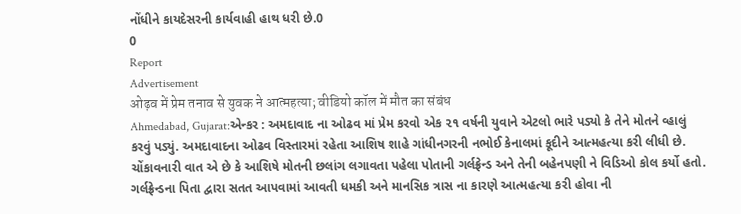નોંધીને કાયદેસરની કાર્યવાહી હાથ ધરી છે.0
0
Report
Advertisement
ओढ़व में प्रेम तनाव से युवक ने आत्महत्या; वीडियो कॉल में मौत का संबंध
Ahmedabad, Gujarat:એન્કર : અમદાવાદ ના ઓઢવ માં પ્રેમ કરવો એક ૨૧ વર્ષની યુવાને એટલો ભારે પડ્યો કે તેને મોતને વ્હાલું કરવું પડ્યું. અમદાવાદના ઓઢવ વિસ્તારમાં રહેતા આશિષ શાહે ગાંધીનગરની નભોઈ કેનાલમાં કૂદીને આત્મહત્યા કરી લીધી છે. ચોંકાવનારી વાત એ છે કે આશિષે મોતની છલાંગ લગાવતા પહેલા પોતાની ગર્લફ્રેન્ડ અને તેની બહેનપણી ને વિડિઓ કોલ કર્યો હતો. ગર્લફ્રેન્ડના પિતા દ્વારા સતત આપવામાં આવતી ધમકી અને માનસિક ત્રાસ ના કારણે આત્મહત્યા કરી હોવા ની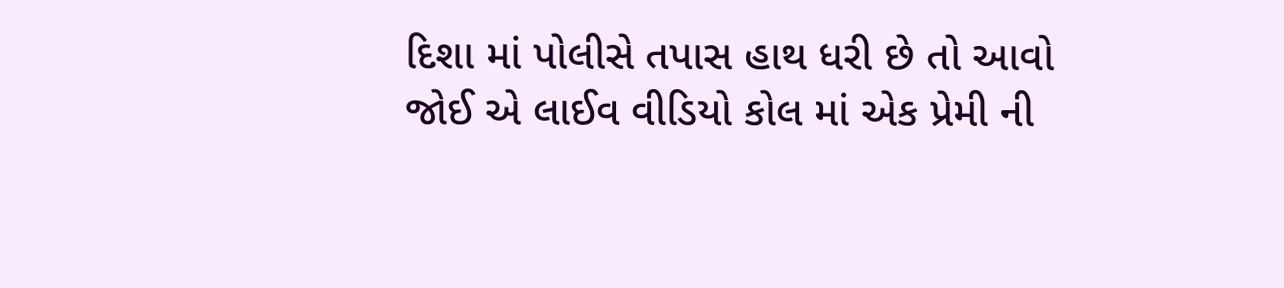દિશા માં પોલીસે તપાસ હાથ ધરી છે તો આવો જોઈ એ લાઈવ વીડિયો કોલ માં એક પ્રેમી ની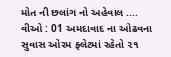મોત ની છલાંગ નો અહેવાલ .... વીઓ : 01 અમદાવાદ ના ઓઢવના સુવાસ ઓરમ ફ્લેટમાં રહેતો ૨૧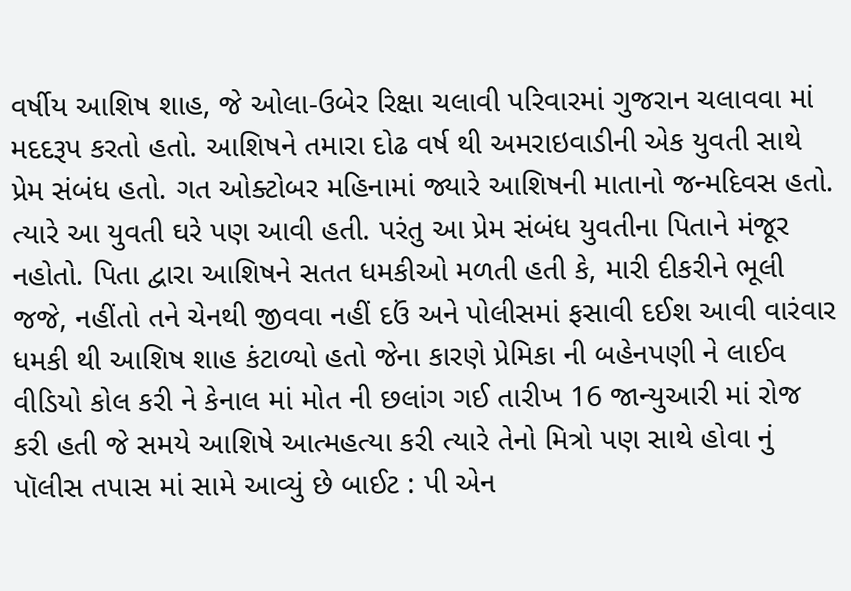વર્ષીય આશિષ શાહ, જે ઓલા-ઉબેર રિક્ષા ચલાવી પરિવારમાં ગુજરાન ચલાવવા માં મદદરૂપ કરતો હતો. આશિષને તમારા દોઢ વર્ષ થી અમરાઇવાડીની એક યુવતી સાથે પ્રેમ સંબંધ હતો. ગત ઓક્ટોબર મહિનામાં જ્યારે આશિષની માતાનો જન્મદિવસ હતો. ત્યારે આ યુવતી ઘરે પણ આવી હતી. પરંતુ આ પ્રેમ સંબંધ યુવતીના પિતાને મંજૂર નહોતો. પિતા દ્વારા આશિષને સતત ધમકીઓ મળતી હતી કે, મારી દીકરીને ભૂલી જજે, નહીંતો તને ચેનથી જીવવા નહીં દઉં અને પોલીસમાં ફસાવી દઈશ આવી વારંવાર ધમકી થી આશિષ શાહ કંટાળ્યો હતો જેના કારણે પ્રેમિકા ની બહેનપણી ને લાઈવ વીડિયો કોલ કરી ને કેનાલ માં મોત ની છલાંગ ગઈ તારીખ 16 જાન્યુઆરી માં રોજ કરી હતી જે સમયે આશિષે આત્મહત્યા કરી ત્યારે તેનો મિત્રો પણ સાથે હોવા નું પૉલીસ તપાસ માં સામે આવ્યું છે બાઈટ : પી એન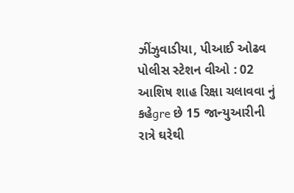ઝીંઝુવાડીયા, પીઆઈ ઓઢવ પોલીસ સ્ટેશન વીઓ : 02 આશિષ શાહ રિક્ષા ચલાવવા નું કહેgre છે 15 જાન્યુઆરીની રાત્રે ઘરેથી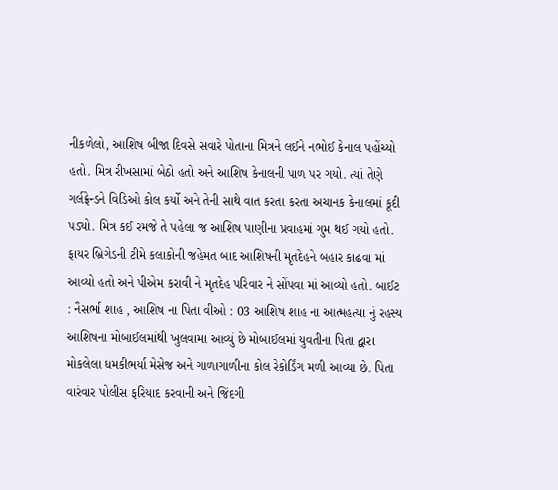નીકળેલો, આશિષ બીજા દિવસે સવારે પોતાના મિત્રને લઈને નભોઈ કેનાલ પહોંચ્યો હતો. મિત્ર રીખસામાં બેઠો હતો અને આશિષ કેનાલની પાળ પર ગયો. ત્યાં તેણે ગર્લફ્રેન્ડને વિડિઓ કોલ કર્યો અને તેની સાથે વાત કરતા કરતા અચાનક કેનાલમાં કૂદી પડ્યો. મિત્ર કઈ રમજે તે પહેલા જ આશિષ પાણીના પ્રવાહમાં ગુમ થઈ ગયો હતો. ફાયર બ્રિગેડની ટીમે કલાકોની જહેમત બાદ આશિષની મૃતદેહને બહાર કાઢવા માં આવ્યો હતો અને પીએમ કરાવી ને મૃતદેહ પરિવાર ને સોંપવા માં આવ્યો હતો. બાઈટ : નૈસર્ભા શાહ , આશિષ ના પિતા વીઓ : 03 આશિષ શાહ ના આત્મહત્યા નું રહસ્ય આશિષના મોબાઈલમાંથી ખુલવામા આવ્યું છે મોબાઈલમાં યુવતીના પિતા દ્વારા મોકલેલા ધમકીભર્યા મેસેજ અને ગાળાગાળીના કોલ રેકોર્ડિંગ મળી આવ્યા છે. પિતા વારંવાર પોલીસ ફરિયાદ કરવાની અને જિંદગી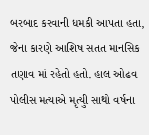બરબાદ કરવાની ધમકી આપતા હતા, જેના કારણે આશિષ સતત માનસિક તણાવ માં રહેતો હતો. હાલ ઓઢવ પોલીસ મત્યાએ મૃત્યુી સાથો વર્ષના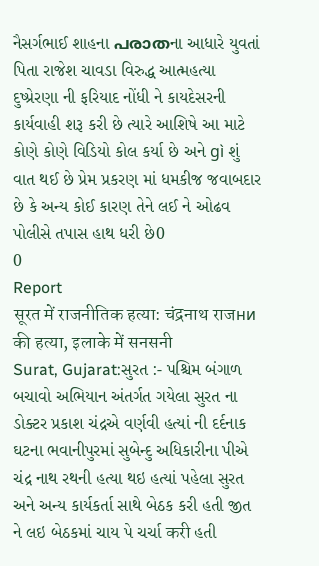નૈસર્ગભાઈ શાહના പരാതના આધારે યુવતાં પિતા રાજેશ ચાવડા વિરુદ્ધ આત્મહત્યા દુષ્પ્રેરણા ની ફરિયાદ નોંધી ને કાયદેસરની કાર્યવાહી શરૂ કરી છે ત્યારે આશિષે આ માટે કોણે કોણે વિડિયો કોલ કર્યા છે અને gì શું વાત થઈ છે પ્રેમ પ્રકરણ માં ધમકીજ જવાબદાર છે કે અન્ય કોઈ કારણ તેને લઈ ને ઓઢવ પોલીસે તપાસ હાથ ધરી છે0
0
Report
सूरत में राजनीतिक हत्या: चंद्रनाथ राजни की हत्या, इलाके में सनसनी
Surat, Gujarat:સુરત :- પશ્ચિમ બંગાળ બચાવો અભિયાન અંતર્ગત ગયેલા સુરત ના ડોક્ટર પ્રકાશ ચંદ્રએ વર્ણવી હત્યાં ની દર્દનાક ઘટના ભવાનીપુરમાં સુબેન્દુ અધિકારીના પીએ ચંદ્ર નાથ રથની હત્યા થઇ હત્યાં પહેલા સુરત અને અન્ય કાર્યકર્તા સાથે બેઠક કરી હતી જીત ને લઇ બેઠકમાં ચાય પે ચર્ચા करी હતી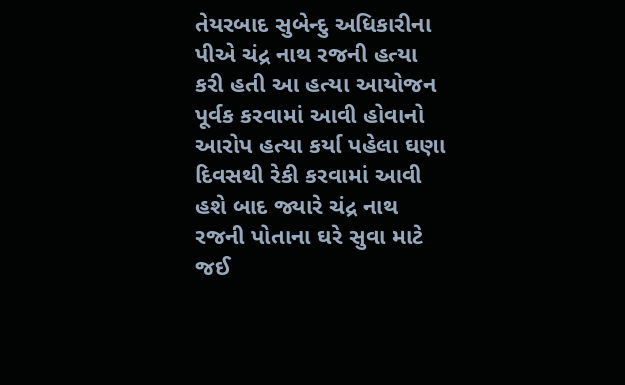તેયરબાદ સુબેન્દુ અધિકારીના પીએ ચંદ્ર નાથ રજની હત્યા કરી હતી આ હત્યા આયોજન પૂર્વક કરવામાં આવી હોવાનો આરોપ હત્યા કર્યા પહેલા ઘણા દિવસથી રેકી કરવામાં આવી હશે બાદ જ્યારે ચંદ્ર નાથ રજની પોતાના ઘરે સુવા માટે જઈ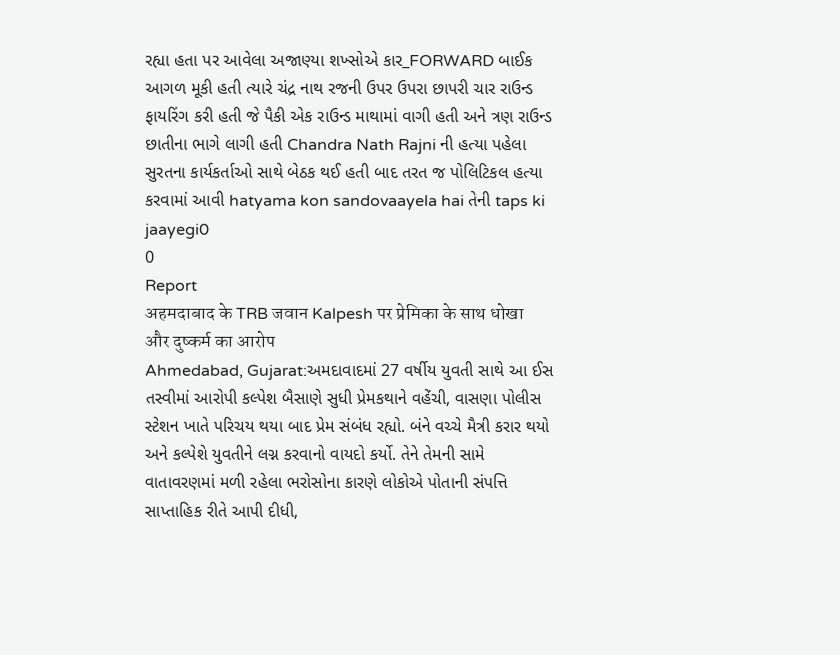રહ્યા હતા પર આવેલા અજાણ્યા શખ્સોએ કાર_FORWARD બાઈક આગળ મૂકી હતી ત્યારે ચંદ્ર નાથ રજની ઉપર ઉપરા છાપરી ચાર રાઉન્ડ ફાયરિંગ કરી હતી જે પૈકી એક રાઉન્ડ માથામાં વાગી હતી અને ત્રણ રાઉન્ડ છાતીના ભાગે લાગી હતી Chandra Nath Rajni ની હત્યા પહેલા સુરતના કાર્યકર્તાઓ સાથે બેઠક થઈ હતી બાદ તરત જ પોલિટિકલ હત્યા કરવામાં આવી hatyama kon sandovaayela hai તેની taps ki jaayegi0
0
Report
अहमदाबाद के TRB जवान Kalpesh पर प्रेमिका के साथ धोखा और दुष्कर्म का आरोप
Ahmedabad, Gujarat:અમદાવાદમાં 27 વર્ષીય યુવતી સાથે આ ઈસ તસ્વીમાં આરોપી કલ્પેશ બૈસાણે સુધી પ્રેમકથાને વહેંચી, વાસણા પોલીસ સ્ટેશન ખાતે પરિચય થયા બાદ પ્રેમ સંબંધ રહ્યો. બંને વચ્ચે મૈત્રી કરાર થયો અને કલ્પેશે યુવતીને લગ્ન કરવાનો વાયદો કર્યો. તેને તેમની સામે વાતાવરણમાં મળી રહેલા ભરોસોના કારણે લોકોએ પોતાની સંપત્તિ સાપ્તાહિક રીતે આપી દીધી,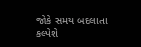જોકે સમય બદલાતા કલ્પેશે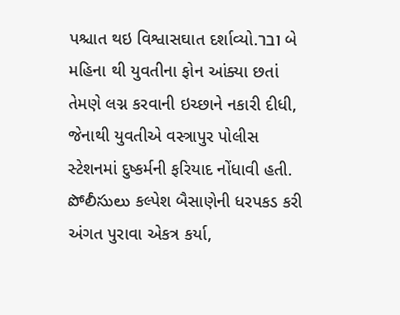પશ્ચાત થઇ વિશ્વાસઘાત દર્શાવ્યો.ובר બે મહિના થી યુવતીના ફોન આંક્યા છતાં તેમણે લગ્ન કરવાની ઇચ્છાને નકારી દીધી, જેનાથી યુવતીએ વસ્ત્રાપુર પોલીસ સ્ટેશનમાં દુષ્કર્મની ફરિયાદ નોંધાવી હતી. పోలీసులు કલ્પેશ બૈસાણેની ધરપકડ કરી અંગત પુરાવા એકત્ર કર્યા,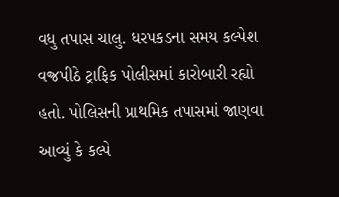વધુ તપાસ ચાલુ. ધરપકડના સમય કલ્પેશ વજ્રપીઠે ટ્રાફિક પોલીસમાં કારોબારી રહ્યો હતો. પોલિસની પ્રાથમિક તપાસમાં જાણવા આવ્યું કે કલ્પે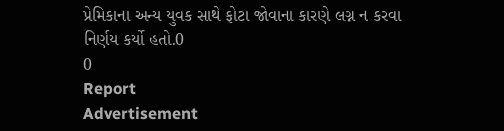પ્રેમિકાના અન્ય યુવક સાથે ફોટા જોવાના કારણે લગ્ન ન કરવા નિર્ણય કર્યો હતો.0
0
Report
Advertisement